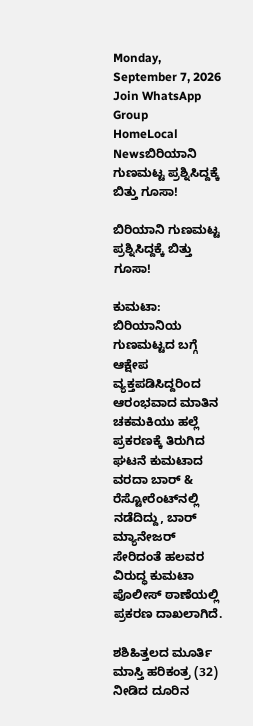Monday, September 7, 2026
Join WhatsApp Group
HomeLocal Newsಬಿರಿಯಾನಿ ಗುಣಮಟ್ಟ ಪ್ರಶ್ನಿಸಿದ್ದಕ್ಕೆ ಬಿತ್ತು ಗೂಸಾ!

ಬಿರಿಯಾನಿ ಗುಣಮಟ್ಟ ಪ್ರಶ್ನಿಸಿದ್ದಕ್ಕೆ ಬಿತ್ತು ಗೂಸಾ!

ಕುಮಟಾ: ಬಿರಿಯಾನಿಯ ಗುಣಮಟ್ಟದ ಬಗ್ಗೆ ಆಕ್ಷೇಪ ವ್ಯಕ್ತಪಡಿಸಿದ್ದರಿಂದ ಆರಂಭವಾದ ಮಾತಿನ ಚಕಮಕಿಯು ಹಲ್ಲೆ ಪ್ರಕರಣಕ್ಕೆ ತಿರುಗಿದ ಘಟನೆ ಕುಮಟಾದ ವರದಾ ಬಾರ್ & ರೆಸ್ಟೋರೆಂಟ್‌ನಲ್ಲಿ ನಡೆದಿದ್ದು, ಬಾರ್ ಮ್ಯಾನೇಜರ್ ಸೇರಿದಂತೆ ಹಲವರ ವಿರುದ್ಧ ಕುಮಟಾ ಪೊಲೀಸ್ ಠಾಣೆಯಲ್ಲಿ ಪ್ರಕರಣ ದಾಖಲಾಗಿದೆ.

ಶಶಿಹಿತ್ತಲದ ಮೂರ್ತಿ ಮಾಸ್ತಿ ಹರಿಕಂತ್ರ (32) ನೀಡಿದ ದೂರಿನ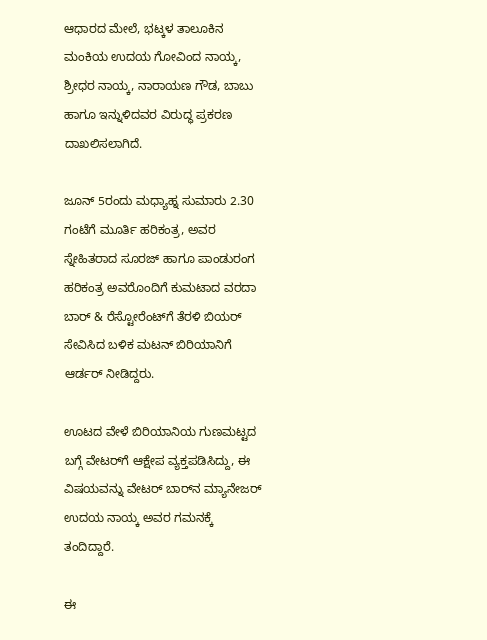ಆಧಾರದ ಮೇಲೆ, ಭಟ್ಕಳ ತಾಲೂಕಿನ ಮಂಕಿಯ ಉದಯ ಗೋವಿಂದ ನಾಯ್ಕ, ಶ್ರೀಧರ ನಾಯ್ಕ, ನಾರಾಯಣ ಗೌಡ, ಬಾಬು ಹಾಗೂ ಇನ್ನುಳಿದವರ ವಿರುದ್ಧ ಪ್ರಕರಣ ದಾಖಲಿಸಲಾಗಿದೆ.

ಜೂನ್ 5ರಂದು ಮಧ್ಯಾಹ್ನ ಸುಮಾರು 2.30 ಗಂಟೆಗೆ ಮೂರ್ತಿ ಹರಿಕಂತ್ರ, ಅವರ ಸ್ನೇಹಿತರಾದ ಸೂರಜ್ ಹಾಗೂ ಪಾಂಡುರಂಗ ಹರಿಕಂತ್ರ ಅವರೊಂದಿಗೆ ಕುಮಟಾದ ವರದಾ ಬಾರ್ & ರೆಸ್ಟೋರೆಂಟ್‌ಗೆ ತೆರಳಿ ಬಿಯರ್ ಸೇವಿಸಿದ ಬಳಿಕ ಮಟನ್ ಬಿರಿಯಾನಿಗೆ ಆರ್ಡರ್ ನೀಡಿದ್ದರು.

ಊಟದ ವೇಳೆ ಬಿರಿಯಾನಿಯ ಗುಣಮಟ್ಟದ ಬಗ್ಗೆ ವೇಟರ್‌ಗೆ ಆಕ್ಷೇಪ ವ್ಯಕ್ತಪಡಿಸಿದ್ದು, ಈ ವಿಷಯವನ್ನು ವೇಟರ್ ಬಾರ್‌ನ ಮ್ಯಾನೇಜರ್ ಉದಯ ನಾಯ್ಕ ಅವರ ಗಮನಕ್ಕೆ ತಂದಿದ್ದಾರೆ.

ಈ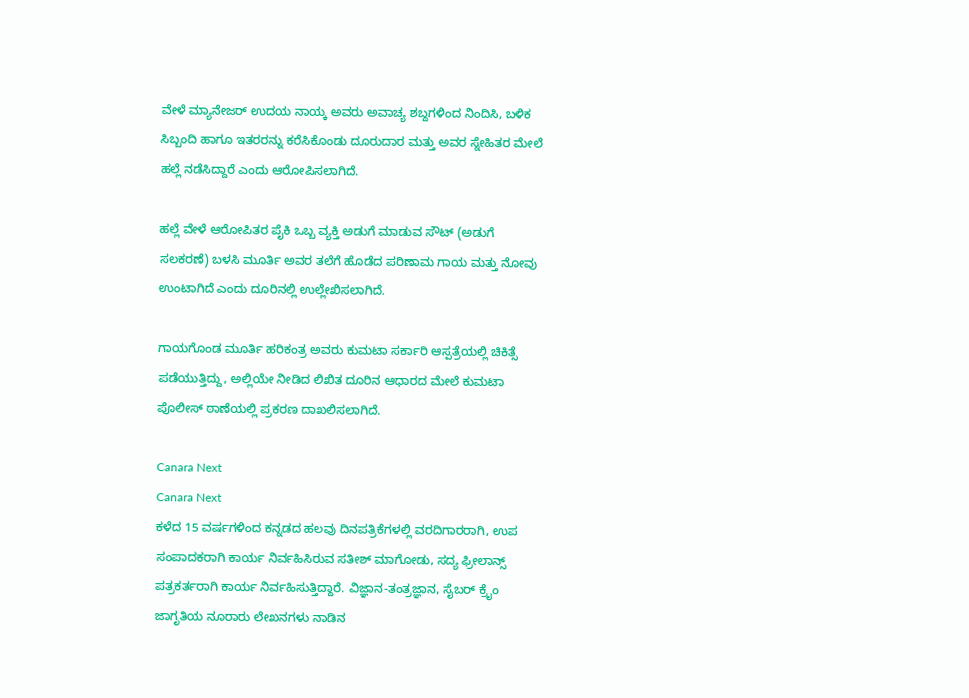ವೇಳೆ ಮ್ಯಾನೇಜರ್ ಉದಯ ನಾಯ್ಕ ಅವರು ಅವಾಚ್ಯ ಶಬ್ದಗಳಿಂದ ನಿಂದಿಸಿ, ಬಳಿಕ ಸಿಬ್ಬಂದಿ ಹಾಗೂ ಇತರರನ್ನು ಕರೆಸಿಕೊಂಡು ದೂರುದಾರ ಮತ್ತು ಅವರ ಸ್ನೇಹಿತರ ಮೇಲೆ ಹಲ್ಲೆ ನಡೆಸಿದ್ದಾರೆ ಎಂದು ಆರೋಪಿಸಲಾಗಿದೆ.

ಹಲ್ಲೆ ವೇಳೆ ಆರೋಪಿತರ ಪೈಕಿ ಒಬ್ಬ ವ್ಯಕ್ತಿ ಅಡುಗೆ ಮಾಡುವ ಸೌಟ್ (ಅಡುಗೆ ಸಲಕರಣೆ) ಬಳಸಿ ಮೂರ್ತಿ ಅವರ ತಲೆಗೆ ಹೊಡೆದ ಪರಿಣಾಮ ಗಾಯ ಮತ್ತು ನೋವು ಉಂಟಾಗಿದೆ ಎಂದು ದೂರಿನಲ್ಲಿ ಉಲ್ಲೇಖಿಸಲಾಗಿದೆ.

ಗಾಯಗೊಂಡ ಮೂರ್ತಿ ಹರಿಕಂತ್ರ ಅವರು ಕುಮಟಾ ಸರ್ಕಾರಿ ಆಸ್ಪತ್ರೆಯಲ್ಲಿ ಚಿಕಿತ್ಸೆ ಪಡೆಯುತ್ತಿದ್ದು, ಅಲ್ಲಿಯೇ ನೀಡಿದ ಲಿಖಿತ ದೂರಿನ ಆಧಾರದ ಮೇಲೆ ಕುಮಟಾ ಪೊಲೀಸ್ ಠಾಣೆಯಲ್ಲಿ ಪ್ರಕರಣ ದಾಖಲಿಸಲಾಗಿದೆ.

Canara Next
Canara Next
ಕಳೆದ 15 ವರ್ಷಗಳಿಂದ ಕನ್ನಡದ ಹಲವು ದಿನಪತ್ರಿಕೆಗಳಲ್ಲಿ ವರದಿಗಾರರಾಗಿ, ಉಪ ಸಂಪಾದಕರಾಗಿ ಕಾರ್ಯ ನಿರ್ವಹಿಸಿರುವ ಸತೀಶ್‌ ಮಾಗೋಡು, ಸದ್ಯ ಫ್ರೀಲಾನ್ಸ್‌ ಪತ್ರಕರ್ತರಾಗಿ ಕಾರ್ಯ ನಿರ್ವಹಿಸುತ್ತಿದ್ದಾರೆ. ವಿಜ್ಞಾನ-ತಂತ್ರಜ್ಞಾನ, ಸೈಬರ್‌ ಕ್ರೈಂ ಜಾಗೃತಿಯ ನೂರಾರು ಲೇಖನಗಳು ನಾಡಿನ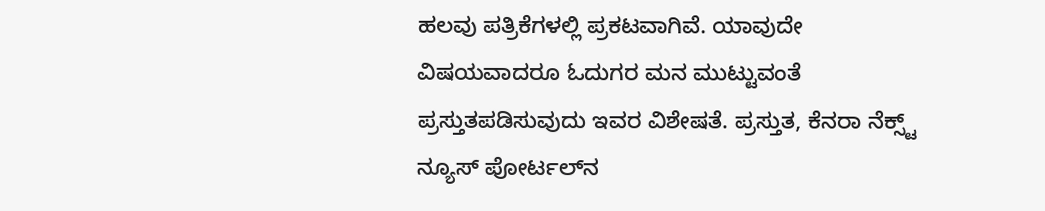ಹಲವು ಪತ್ರಿಕೆಗಳಲ್ಲಿ ಪ್ರಕಟವಾಗಿವೆ. ಯಾವುದೇ ವಿಷಯವಾದರೂ ಓದುಗರ ಮನ ಮುಟ್ಟುವಂತೆ ಪ್ರಸ್ತುತಪಡಿಸುವುದು ಇವರ ವಿಶೇಷತೆ. ಪ್ರಸ್ತುತ, ಕೆನರಾ ನೆಕ್ಸ್ಟ್‌ ನ್ಯೂಸ್‌ ಪೋರ್ಟಲ್‌ನ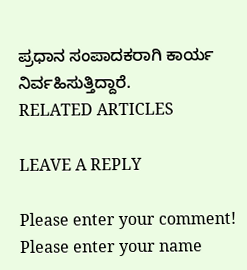ಪ್ರಧಾನ ಸಂಪಾದಕರಾಗಿ ಕಾರ್ಯ ನಿರ್ವಹಿಸುತ್ತಿದ್ದಾರೆ.
RELATED ARTICLES

LEAVE A REPLY

Please enter your comment!
Please enter your name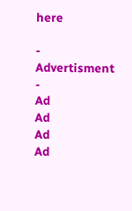here

- Advertisment -
Ad
Ad
Ad
Ad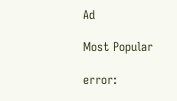Ad

Most Popular

error: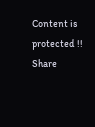Content is protected !!
Share